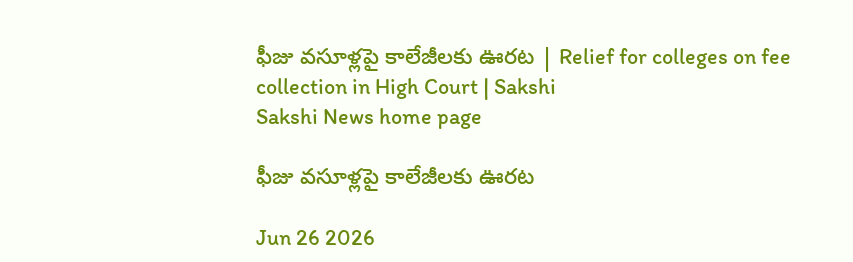ఫీజు వసూళ్లపై కాలేజీలకు ఊరట | Relief for colleges on fee collection in High Court | Sakshi
Sakshi News home page

ఫీజు వసూళ్లపై కాలేజీలకు ఊరట

Jun 26 2026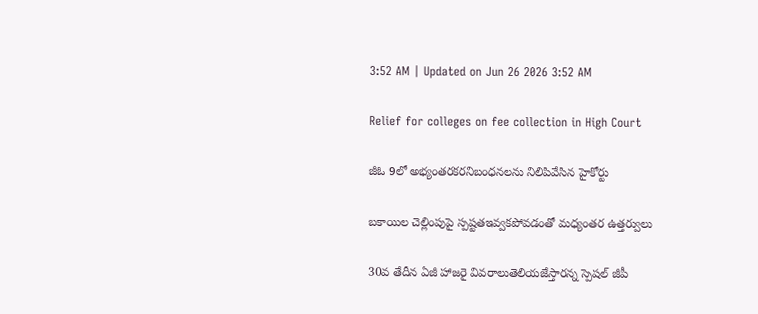3:52 AM | Updated on Jun 26 2026 3:52 AM

Relief for colleges on fee collection in High Court

జీఓ 9లో అభ్యంతరకరనిబంధనలను నిలిపివేసిన హైకోర్టు

బకాయిల చెల్లింపుపై స్పష్టతఇవ్వకపోవడంతో మధ్యంతర ఉత్తర్వులు

30వ తేదీన ఏజీ హాజరై వివరాలుతెలియజేస్తారన్న స్పెషల్‌ జీపీ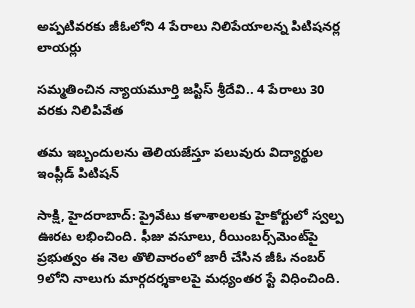అప్పటివరకు జీఓలోని 4 పేరాలు నిలిపేయాలన్న పిటిషనర్ల లాయర్లు

సమ్మతించిన న్యాయమూర్తి జస్టిస్‌ శ్రీదేవి.. 4 పేరాలు 30 వరకు నిలిపివేత

తమ ఇబ్బందులను తెలియజేస్తూ పలువురు విద్యార్థుల ఇంప్లీడ్‌ పిటిషన్‌

సాక్షి, హైదరాబాద్‌: ప్రైవేటు కళాశాలలకు హైకోర్టులో స్వల్ప ఊరట లభించింది. ఫీజు వసూలు, రీయింబర్స్‌మెంట్‌పై ప్రభుత్వం ఈ నెల తొలివారంలో జారీ చేసిన జీఓ నంబర్‌ 9లోని నాలుగు మార్గదర్శకాలపై మధ్యంతర స్టే విధించింది.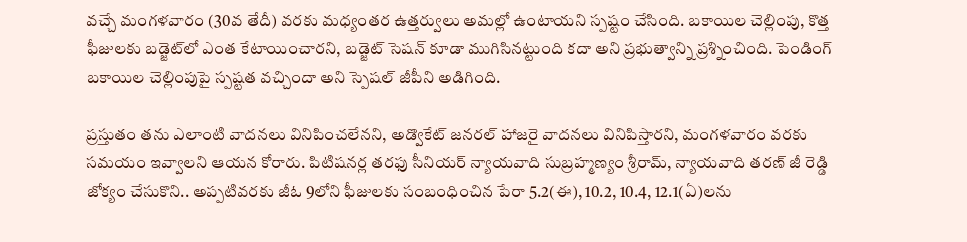వచ్చే మంగళవారం (30వ తేదీ) వరకు మధ్యంతర ఉత్తర్వులు అమల్లో ఉంటాయని స్పష్టం చేసింది. బకాయిల చెల్లింపు, కొత్త ఫీజులకు బడ్జెట్‌లో ఎంత కేటాయించారని, బడ్జెట్‌ సెషన్‌ కూడా ముగిసినట్టుంది కదా అని ప్రభుత్వాన్ని ప్రశ్నించింది. పెండింగ్‌ బకాయిల చెల్లింపుపై స్పష్టత వచ్చిందా అని స్పెషల్‌ జీపీని అడిగింది.

ప్రస్తుతం తను ఎలాంటి వాదనలు వినిపించలేనని, అడ్వొకేట్‌ జనరల్‌ హాజరై వాదనలు వినిపిస్తారని, మంగళవారం వరకు సమయం ఇవ్వాలని ఆయన కోరారు. పిటిషనర్ల తరఫు సీనియర్‌ న్యాయవాది సుబ్రహ్మణ్యం శ్రీరామ్, న్యాయవాది తరణ్‌ జీ రెడ్డి జోక్యం చేసుకొని.. అప్పటివరకు జీఓ 9లోని ఫీజులకు సంబంధించిన పేరా 5.2(ఈ), 10.2, 10.4, 12.1(ఏ)లను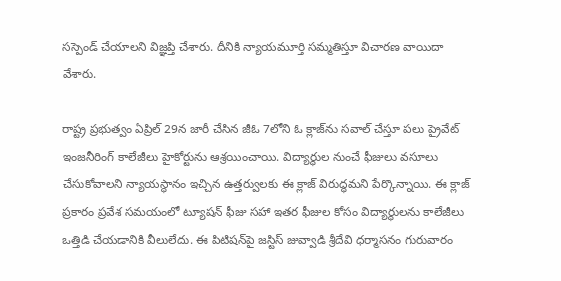సస్పెండ్‌ చేయాలని విజ్ఞప్తి చేశారు. దీనికి న్యాయమూర్తి సమ్మతిస్తూ విచారణ వాయిదా వేశారు.

రాష్ట్ర ప్రభుత్వం ఏప్రిల్‌ 29న జారీ చేసిన జీఓ 7లోని ఓ క్లాజ్‌ను సవాల్‌ చేస్తూ పలు ప్రైవేట్‌ ఇంజనీరింగ్‌ కాలేజీలు హైకోర్టును ఆశ్రయించాయి. విద్యార్థుల నుంచే ఫీజులు వసూలు చేసుకోవాలని న్యాయస్థానం ఇచ్చిన ఉత్తర్వులకు ఈ క్లాజ్‌ విరుద్ధమని పేర్కొన్నాయి. ఈ క్లాజ్‌ ప్రకారం ప్రవేశ సమయంలో ట్యూషన్‌ ఫీజు సహా ఇతర ఫీజుల కోసం విద్యార్థులను కాలేజీలు ఒత్తిడి చేయడానికి వీలులేదు. ఈ పిటిషన్‌పై జస్టిస్‌ జువ్వాడి శ్రీదేవి ధర్మాసనం గురువారం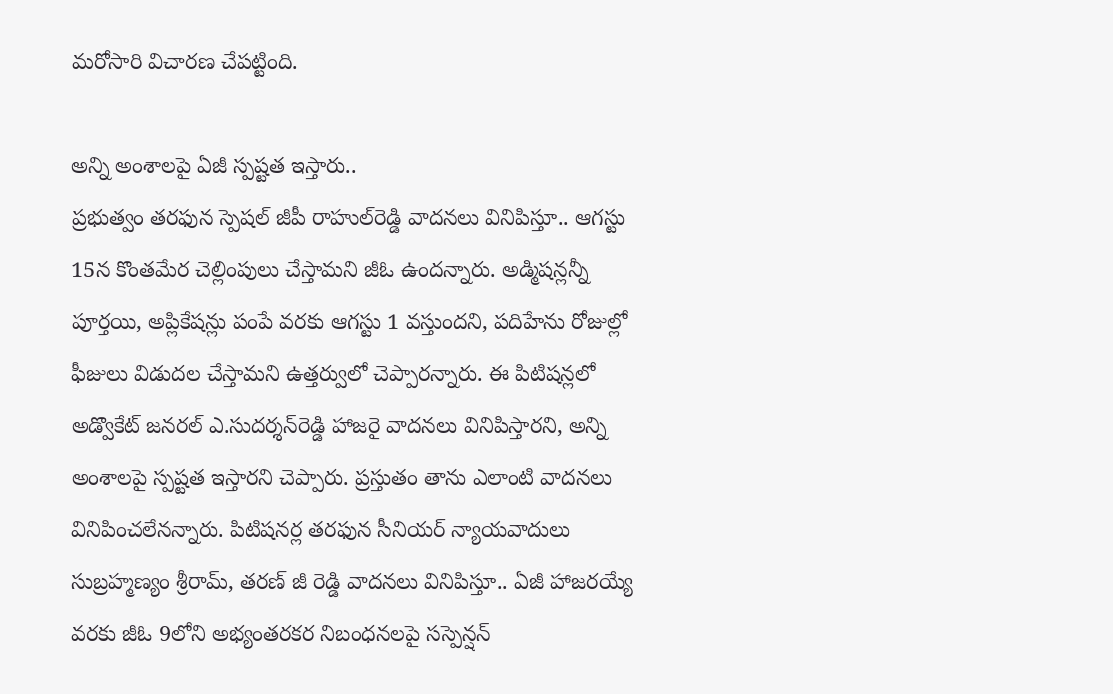మరోసారి విచారణ చేపట్టింది.

అన్ని అంశాలపై ఏజీ స్పష్టత ఇస్తారు..
ప్రభుత్వం తరఫున స్పెషల్‌ జీపీ రాహుల్‌రెడ్డి వాదనలు వినిపిస్తూ.. ఆగస్టు 15న కొంతమేర చెల్లింపులు చేస్తామని జీఓ ఉందన్నారు. అడ్మిషన్లన్నీ పూర్తయి, అప్లికేషన్లు పంపే వరకు ఆగస్టు 1 వస్తుందని, పదిహేను రోజుల్లో ఫీజులు విడుదల చేస్తామని ఉత్తర్వులో చెప్పారన్నారు. ఈ పిటిషన్లలో అడ్వొకేట్‌ జనరల్‌ ఎ.సుదర్శన్‌రెడ్డి హాజరై వాదనలు వినిపిస్తారని, అన్ని అంశాలపై స్పష్టత ఇస్తారని చెప్పారు. ప్రస్తుతం తాను ఎలాంటి వాదనలు వినిపించలేనన్నారు. పిటిషనర్ల తరఫున సీనియర్‌ న్యాయవాదులు సుబ్రహ్మణ్యం శ్రీరామ్, తరణ్‌ జీ రెడ్డి వాదనలు వినిపిస్తూ.. ఏజీ హాజరయ్యే వరకు జీఓ 9లోని అభ్యంతరకర నిబంధనలపై సస్పెన్షన్‌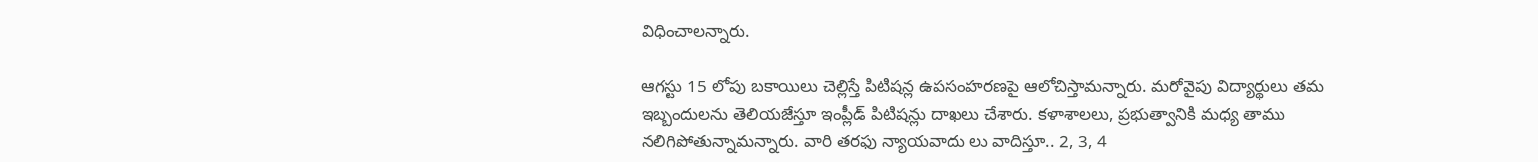విధించాలన్నారు.

ఆగస్టు 15 లోపు బకాయిలు చెల్లిస్తే పిటిషన్ల ఉపసంహరణపై ఆలోచిస్తామన్నారు. మరోవైపు విద్యార్థులు తమ ఇబ్బందులను తెలియజేస్తూ ఇంప్లీడ్‌ పిటిషన్లు దాఖలు చేశారు. కళాశాలలు, ప్రభుత్వానికి మధ్య తాము నలిగిపోతున్నామన్నారు. వారి తరఫు న్యాయవాదు లు వాదిస్తూ.. 2, 3, 4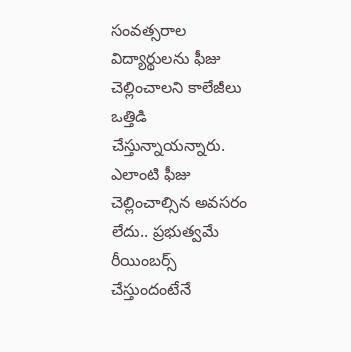సంవత్సరాల విద్యార్థులను ఫీజు చెల్లించాలని కాలేజీలు ఒత్తిడి చేస్తున్నాయన్నారు. ఎలాంటి ఫీజు చెల్లించాల్సిన అవసరం లేదు.. ప్రభుత్వమే రీయింబర్స్‌ చేస్తుందంటేనే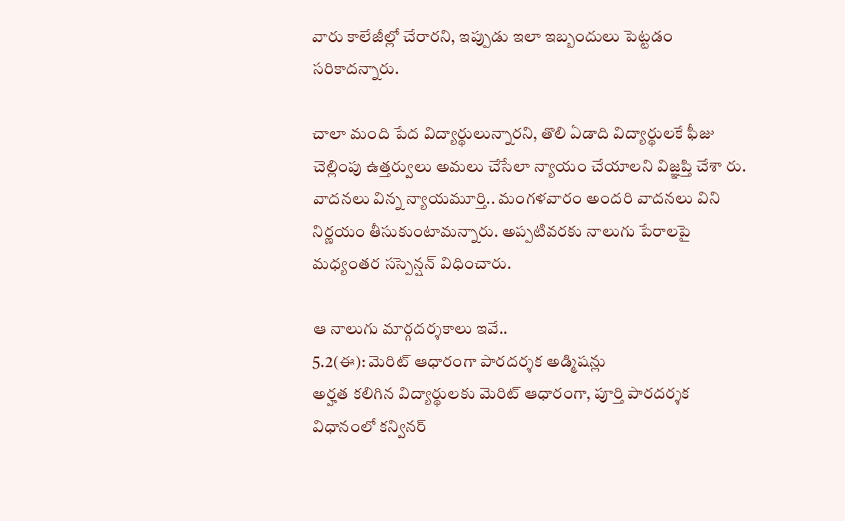వారు కాలేజీల్లో చేరారని, ఇప్పుడు ఇలా ఇబ్బందులు పెట్టడం సరికాదన్నారు.

చాలా మంది పేద విద్యార్థులున్నారని, తొలి ఏడాది విద్యార్థులకే ఫీజు చెల్లింపు ఉత్తర్వులు అమలు చేసేలా న్యాయం చేయాలని విజ్ఞప్తి చేశా రు. వాదనలు విన్న న్యాయమూర్తి.. మంగళవారం అందరి వాదనలు విని నిర్ణయం తీసుకుంటామన్నారు. అప్పటివరకు నాలుగు పేరాలపై మధ్యంతర సస్పెన్షన్‌ విధించారు.

ఆ నాలుగు మార్గదర్శకాలు ఇవే..
5.2(ఈ): మెరిట్‌ ఆధారంగా పారదర్శక అడ్మిషన్లు
అర్హత కలిగిన విద్యార్థులకు మెరిట్‌ ఆధారంగా, పూర్తి పారదర్శక విధానంలో కన్వినర్‌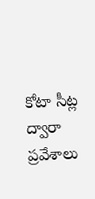కోటా సీట్ల ద్వారా ప్రవేశాలు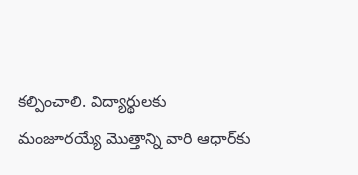కల్పించాలి. విద్యార్థులకు మంజూరయ్యే మొత్తాన్ని వారి ఆధార్‌కు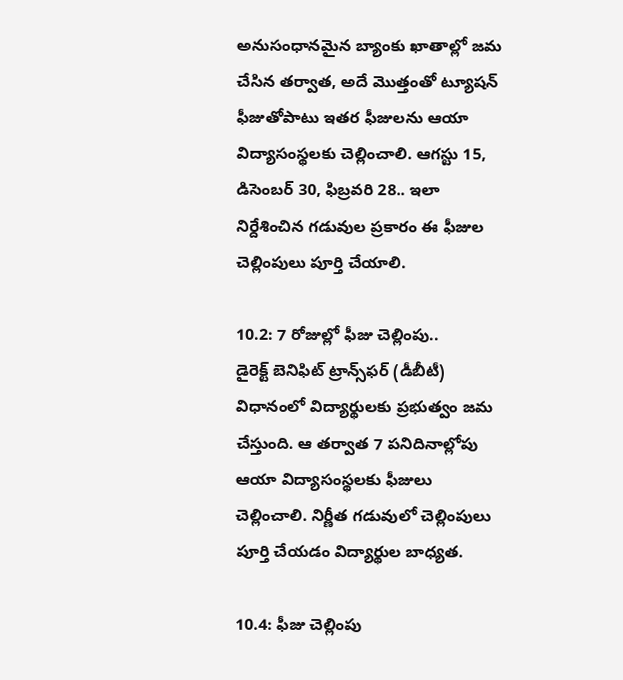అనుసంధానమైన బ్యాంకు ఖాతాల్లో జమ చేసిన తర్వాత, అదే మొత్తంతో ట్యూషన్‌ ఫీజుతోపాటు ఇతర ఫీజులను ఆయా విద్యాసంస్థలకు చెల్లించాలి. ఆగస్టు 15, డిసెంబర్‌ 30, ఫిబ్రవరి 28.. ఇలా నిర్దేశించిన గడువుల ప్రకారం ఈ ఫీజుల చెల్లింపులు పూర్తి చేయాలి.

10.2: 7 రోజుల్లో ఫీజు చెల్లింపు..
డైరెక్ట్‌ బెనిఫిట్‌ ట్రాన్స్‌ఫర్‌ (డీబీటీ) విధానంలో విద్యార్థులకు ప్రభుత్వం జమ చేస్తుంది. ఆ తర్వాత 7 పనిదినాల్లోపు ఆయా విద్యాసంస్థలకు ఫీజులు చెల్లించాలి. నిర్ణీత గడువులో చెల్లింపులు పూర్తి చేయడం విద్యార్థుల బాధ్యత.

10.4: ఫీజు చెల్లింపు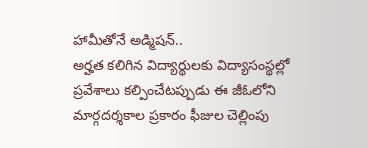హామీతోనే అడ్మిషన్‌..
అర్హత కలిగిన విద్యార్థులకు విద్యాసంస్థల్లో ప్రవేశాలు కల్పించేటప్పుడు ఈ జీఓలోని మార్గదర్శకాల ప్రకారం ఫీజుల చెల్లింపు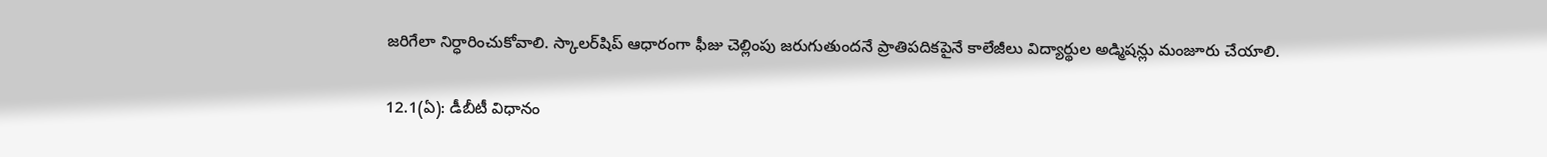జరిగేలా నిర్ధారించుకోవాలి. స్కాలర్‌షిప్‌ ఆధారంగా ఫీజు చెల్లింపు జరుగుతుందనే ప్రాతిపదికపైనే కాలేజీలు విద్యార్థుల అడ్మిషన్లు మంజూరు చేయాలి.

12.1(ఏ): డీబీటీ విధానం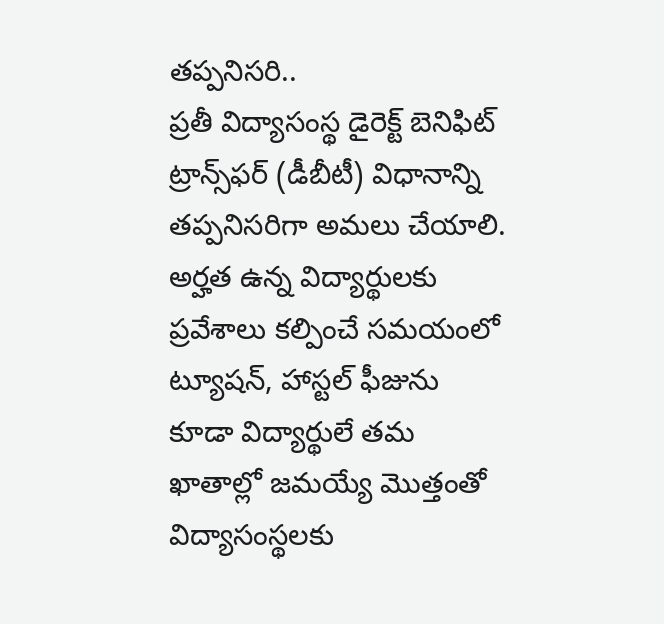తప్పనిసరి..
ప్రతీ విద్యాసంస్థ డైరెక్ట్‌ బెనిఫిట్‌ ట్రాన్స్‌ఫర్‌ (డీబీటీ) విధానాన్ని తప్పనిసరిగా అమలు చేయాలి. అర్హత ఉన్న విద్యార్థులకు ప్రవేశాలు కల్పించే సమయంలో ట్యూషన్, హాస్టల్‌ ఫీజును కూడా విద్యార్థులే తమ ఖాతాల్లో జమయ్యే మొత్తంతో విద్యాసంస్థలకు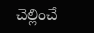చెల్లించే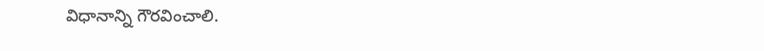విధానాన్ని గౌరవించాలి.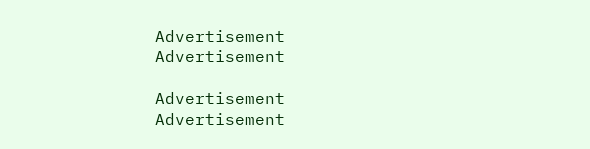Advertisement
Advertisement

Advertisement
Advertisement